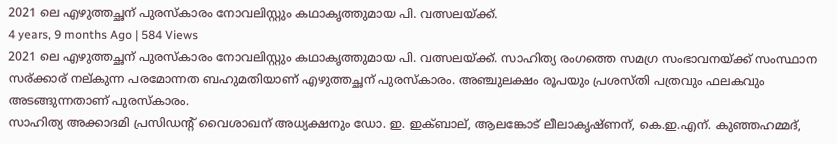2021 ലെ എഴുത്തച്ഛന് പുരസ്കാരം നോവലിസ്റ്റും കഥാകൃത്തുമായ പി. വത്സലയ്ക്ക്.
4 years, 9 months Ago | 584 Views
2021 ലെ എഴുത്തച്ഛന് പുരസ്കാരം നോവലിസ്റ്റും കഥാകൃത്തുമായ പി. വത്സലയ്ക്ക്. സാഹിത്യ രംഗത്തെ സമഗ്ര സംഭാവനയ്ക്ക് സംസ്ഥാന സര്ക്കാര് നല്കുന്ന പരമോന്നത ബഹുമതിയാണ് എഴുത്തച്ഛന് പുരസ്കാരം. അഞ്ചുലക്ഷം രൂപയും പ്രശസ്തി പത്രവും ഫലകവും അടങ്ങുന്നതാണ് പുരസ്കാരം.
സാഹിത്യ അക്കാദമി പ്രസിഡന്റ് വൈശാഖന് അധ്യക്ഷനും ഡോ. ഇ. ഇക്ബാല്, ആലങ്കോട് ലീലാകൃഷ്ണന്, കെ.ഇ.എന്. കുഞ്ഞഹമ്മദ്,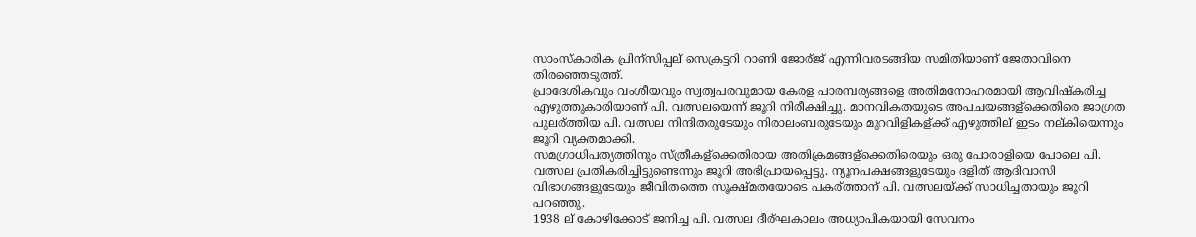സാംസ്കാരിക പ്രിന്സിപ്പല് സെക്രട്ടറി റാണി ജോര്ജ് എന്നിവരടങ്ങിയ സമിതിയാണ് ജേതാവിനെ തിരഞ്ഞെടുത്ത്.
പ്രാദേശികവും വംശീയവും സ്വത്വപരവുമായ കേരള പാരമ്പര്യങ്ങളെ അതിമനോഹരമായി ആവിഷ്കരിച്ച എഴുത്തുകാരിയാണ് പി. വത്സലയെന്ന് ജൂറി നിരീക്ഷിച്ചു. മാനവികതയുടെ അപചയങ്ങള്ക്കെതിരെ ജാഗ്രത പുലര്ത്തിയ പി. വത്സല നിന്ദിതരുടേയും നിരാലംബരുടേയും മുറവിളികള്ക്ക് എഴുത്തില് ഇടം നല്കിയെന്നും ജൂറി വ്യക്തമാക്കി.
സമഗ്രാധിപത്യത്തിനും സ്ത്രീകള്ക്കെതിരായ അതിക്രമങ്ങള്ക്കെതിരെയും ഒരു പോരാളിയെ പോലെ പി. വത്സല പ്രതികരിച്ചിട്ടുണ്ടെന്നും ജൂറി അഭിപ്രായപ്പെട്ടു. ന്യൂനപക്ഷങ്ങളുടേയും ദളിത് ആദിവാസി വിഭാഗങ്ങളുടേയും ജീവിതത്തെ സൂക്ഷ്മതയോടെ പകര്ത്താന് പി. വത്സലയ്ക്ക് സാധിച്ചതായും ജൂറി പറഞ്ഞു.
1938 ല് കോഴിക്കോട് ജനിച്ച പി. വത്സല ദീര്ഘകാലം അധ്യാപികയായി സേവനം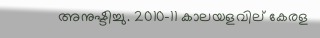അനുഷ്ടിച്ചു. 2010-11 കാലയളവില് കേരള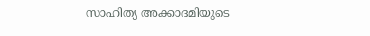സാഹിത്യ അക്കാദമിയുടെ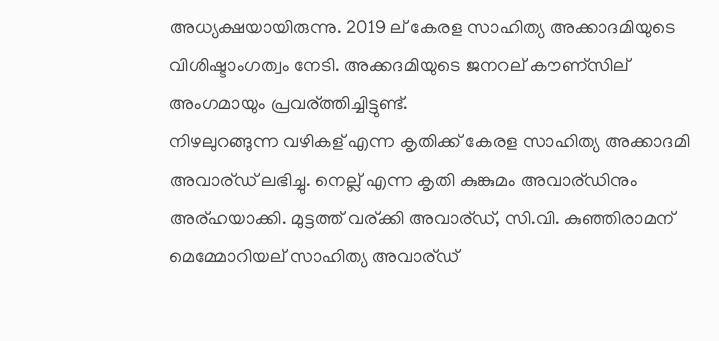അധ്യക്ഷയായിരുന്നു. 2019 ല് കേരള സാഹിത്യ അക്കാദമിയുടെ വിശിഷ്ടാംഗത്വം നേടി. അക്കദമിയുടെ ജനറല് കൗണ്സില് അംഗമായും പ്രവര്ത്തിച്ചിട്ടുണ്ട്.
നിഴലുറങ്ങുന്ന വഴികള് എന്ന കൃതിക്ക് കേരള സാഹിത്യ അക്കാദമി അവാര്ഡ് ലഭിച്ചു. നെല്ല് എന്ന കൃതി കുങ്കുമം അവാര്ഡിനും അര്ഹയാക്കി. മുട്ടത്ത് വര്ക്കി അവാര്ഡ്, സി.വി. കുഞ്ഞിരാമന് മെമ്മോറിയല് സാഹിത്യ അവാര്ഡ്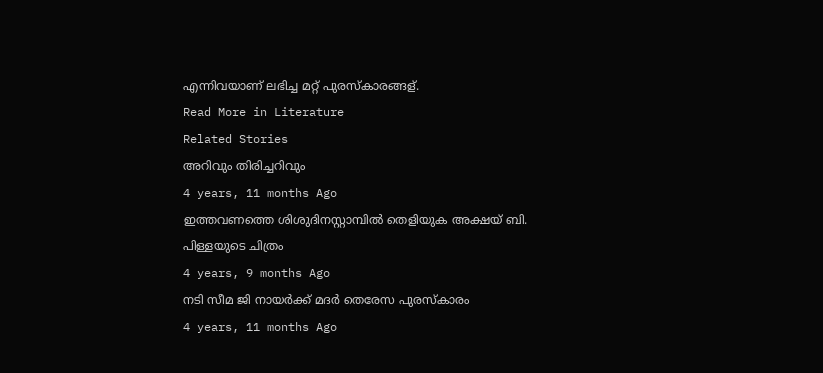എന്നിവയാണ് ലഭിച്ച മറ്റ് പുരസ്കാരങ്ങള്.
Read More in Literature
Related Stories
അറിവും തിരിച്ചറിവും
4 years, 11 months Ago
ഇത്തവണത്തെ ശിശുദിനസ്റ്റാമ്പിൽ തെളിയുക അക്ഷയ് ബി. പിള്ളയുടെ ചിത്രം
4 years, 9 months Ago
നടി സീമ ജി നായര്‍ക്ക് മദര്‍ തെരേസ പുരസ്കാരം
4 years, 11 months Ago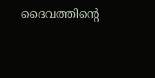ദൈവത്തിന്റെ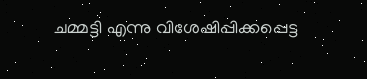ചമ്മട്ടി എന്നു വിശേഷിപ്പിക്കപ്പെട്ട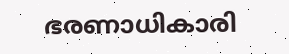ഭരണാധികാരി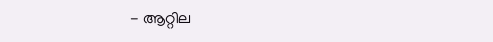- ആറ്റില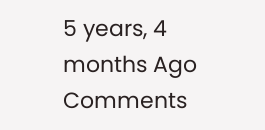5 years, 4 months Ago
Comments